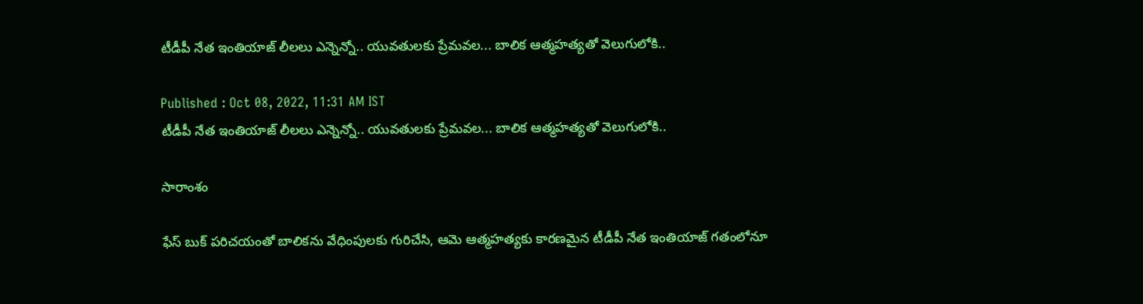టీడీపీ నేత ఇంతియాజ్ లీలలు ఎన్నెన్నో.. యువతులకు ప్రేమవల... బాలిక ఆత్మహత్యతో వెలుగులోకి..

Published : Oct 08, 2022, 11:31 AM IST
టీడీపీ నేత ఇంతియాజ్ లీలలు ఎన్నెన్నో.. యువతులకు ప్రేమవల... బాలిక ఆత్మహత్యతో వెలుగులోకి..

సారాంశం

ఫేస్ బుక్ పరిచయంతో బాలికను వేధింపులకు గురిచేసి, ఆమె ఆత్మహత్యకు కారణమైన టీడీపీ నేత ఇంతియాజ్ గతంలోనూ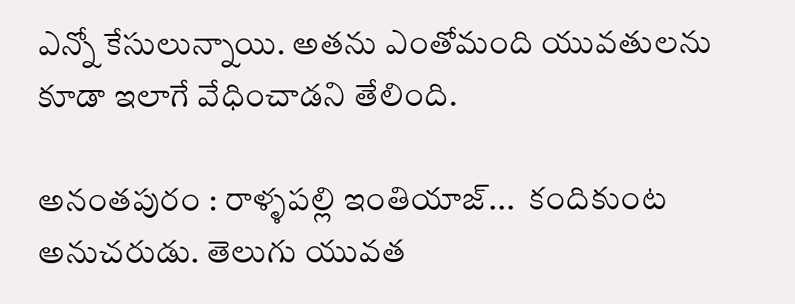ఎన్నో కేసులున్నాయి. అతను ఎంతోమంది యువతులను కూడా ఇలాగే వేధించాడని తేలింది.

అనంతపురం : రాళ్ళపల్లి ఇంతియాజ్...  కందికుంట అనుచరుడు. తెలుగు యువత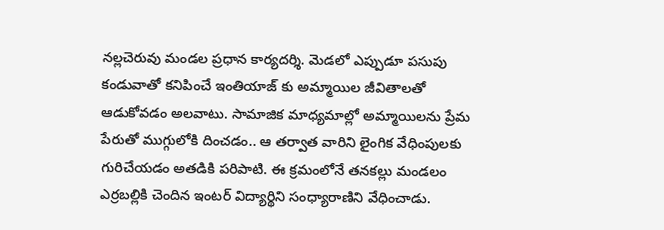నల్లచెరువు మండల ప్రధాన కార్యదర్శి. మెడలో ఎప్పుడూ పసుపు కండువాతో కనిపించే ఇంతియాజ్ కు అమ్మాయిల జీవితాలతో ఆడుకోవడం అలవాటు. సామాజిక మాధ్యమాల్లో అమ్మాయిలను ప్రేమ పేరుతో ముగ్గులోకి దించడం.. ఆ తర్వాత వారిని లైంగిక వేధింపులకు గురిచేయడం అతడికి పరిపాటి. ఈ క్రమంలోనే తనకల్లు మండలం ఎర్రబల్లికి చెందిన ఇంటర్ విద్యార్థిని సంధ్యారాణిని వేధించాడు.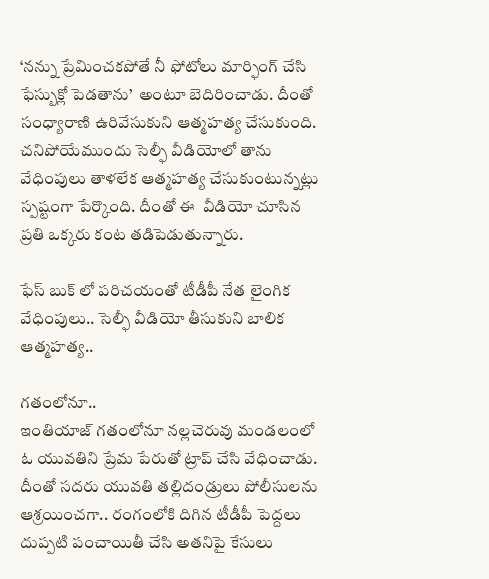‘నన్ను ప్రేమించకపోతే నీ ఫోటోలు మార్ఫింగ్ చేసి ఫేస్బుక్లో పెడతాను’  అంటూ బెదిరించాడు. దీంతో సంధ్యారాణి ఉరివేసుకుని ఆత్మహత్య చేసుకుంది. చనిపోయేముందు సెల్ఫీ వీడియోలో తాను వేధింపులు తాళలేక ఆత్మహత్య చేసుకుంటున్నట్లు స్పష్టంగా పేర్కొంది. దీంతో ఈ  వీడియో చూసిన ప్రతి ఒక్కరు కంట తడిపెడుతున్నారు.

ఫేస్ బుక్ లో పరిచయంతో టీడీపీ నేత లైంగిక వేధింపులు.. సెల్ఫీ వీడియో తీసుకుని బాలిక ఆత్మహత్య..

గతంలోనూ..
ఇంతియాజ్ గతంలోనూ నల్లచెరువు మండలంలో ఓ యువతిని ప్రేమ పేరుతో ట్రాప్ చేసి వేధించాడు. దీంతో సదరు యువతి తల్లిదండ్రులు పోలీసులను ఆశ్రయించగా.. రంగంలోకి దిగిన టీడీపీ పెద్దలు దుప్పటి పంచాయితీ చేసి అతనిపై కేసులు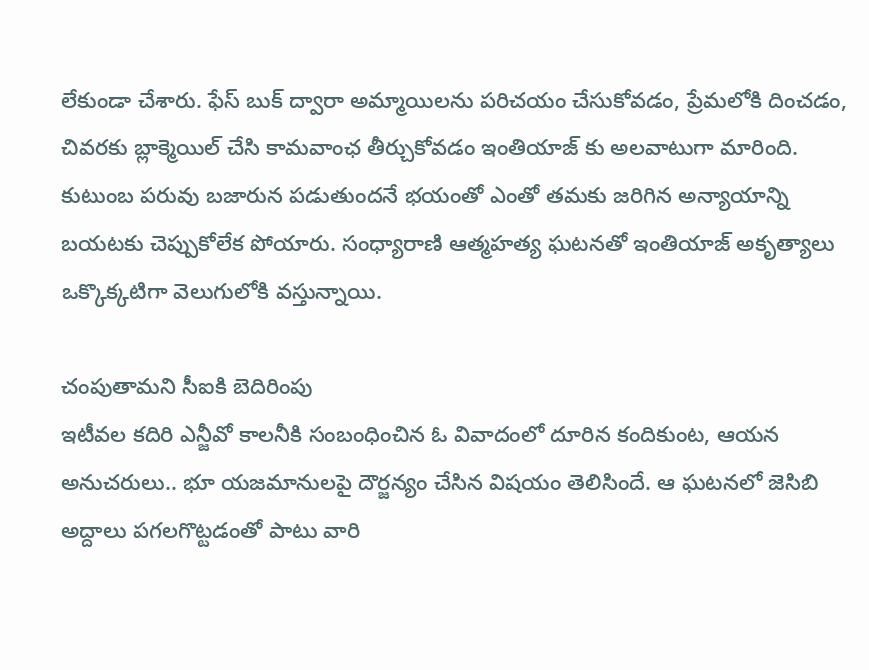లేకుండా చేశారు. ఫేస్ బుక్ ద్వారా అమ్మాయిలను పరిచయం చేసుకోవడం, ప్రేమలోకి దించడం, చివరకు బ్లాక్మెయిల్ చేసి కామవాంఛ తీర్చుకోవడం ఇంతియాజ్ కు అలవాటుగా మారింది. కుటుంబ పరువు బజారున పడుతుందనే భయంతో ఎంతో తమకు జరిగిన అన్యాయాన్ని బయటకు చెప్పుకోలేక పోయారు. సంధ్యారాణి ఆత్మహత్య ఘటనతో ఇంతియాజ్ అకృత్యాలు ఒక్కొక్కటిగా వెలుగులోకి వస్తున్నాయి.

చంపుతామని సీఐకి బెదిరింపు
ఇటీవల కదిరి ఎన్జీవో కాలనీకి సంబంధించిన ఓ వివాదంలో దూరిన కందికుంట, ఆయన అనుచరులు.. భూ యజమానులపై దౌర్జన్యం చేసిన విషయం తెలిసిందే. ఆ ఘటనలో జెసిబి అద్దాలు పగలగొట్టడంతో పాటు వారి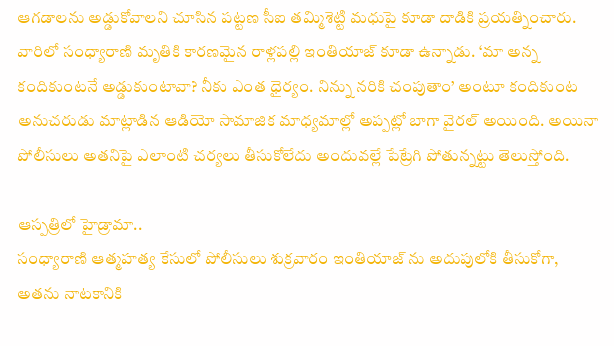ఆగడాలను అడ్డుకోవాలని చూసిన పట్టణ సీఐ తమ్మిశెట్టి మధుపై కూడా దాడికి ప్రయత్నించారు. వారిలో సంధ్యారాణి మృతికి కారణమైన రాళ్లపల్లి ఇంతియాజ్ కూడా ఉన్నాడు. ‘మా అన్న కందికుంటనే అడ్డుకుంటావా? నీకు ఎంత ధైర్యం. నిన్ను నరికి చంపుతాం’ అంటూ కందికుంట అనుచరుడు మాట్లాడిన ఆడియో సామాజిక మాధ్యమాల్లో అప్పట్లో బాగా వైరల్ అయింది. అయినా పోలీసులు అతనిపై ఎలాంటి చర్యలు తీసుకోలేదు అందువల్లే పేట్రేగి పోతున్నట్టు తెలుస్తోంది.

ఆస్పత్రిలో హైడ్రామా..
సంధ్యారాణి ఆత్మహత్య కేసులో పోలీసులు శుక్రవారం ఇంతియాజ్ ను అదుపులోకి తీసుకోగా, అతను నాటకానికి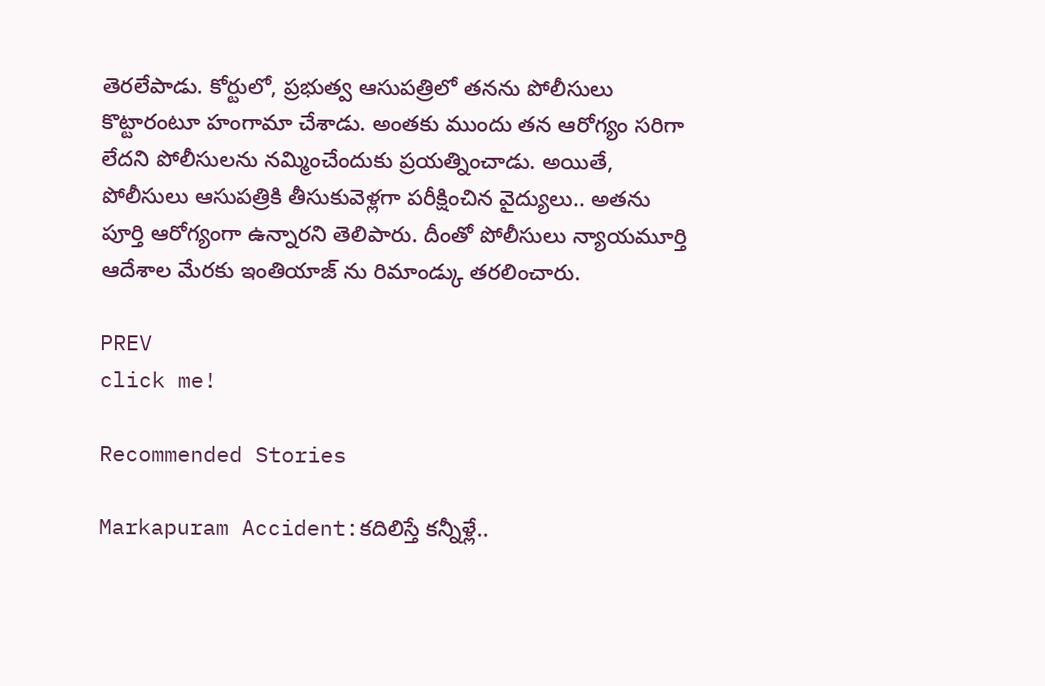తెరలేపాడు. కోర్టులో, ప్రభుత్వ ఆసుపత్రిలో తనను పోలీసులు కొట్టారంటూ హంగామా చేశాడు. అంతకు ముందు తన ఆరోగ్యం సరిగా లేదని పోలీసులను నమ్మించేందుకు ప్రయత్నించాడు. అయితే, పోలీసులు ఆసుపత్రికి తీసుకువెళ్లగా పరీక్షించిన వైద్యులు.. అతను పూర్తి ఆరోగ్యంగా ఉన్నారని తెలిపారు. దీంతో పోలీసులు న్యాయమూర్తి ఆదేశాల మేరకు ఇంతియాజ్ ను రిమాండ్కు తరలించారు.

PREV
click me!

Recommended Stories

Markapuram Accident:కదిలిస్తే కన్నీళ్లే..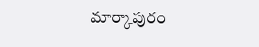మార్కాపురం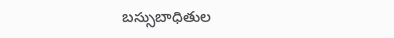బస్సుబాధితుల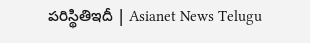పరిస్థితిఇదీ | Asianet News Telugu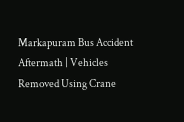Markapuram Bus Accident Aftermath | Vehicles Removed Using Crane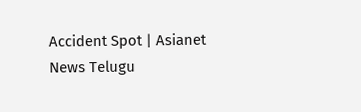Accident Spot | Asianet News Telugu